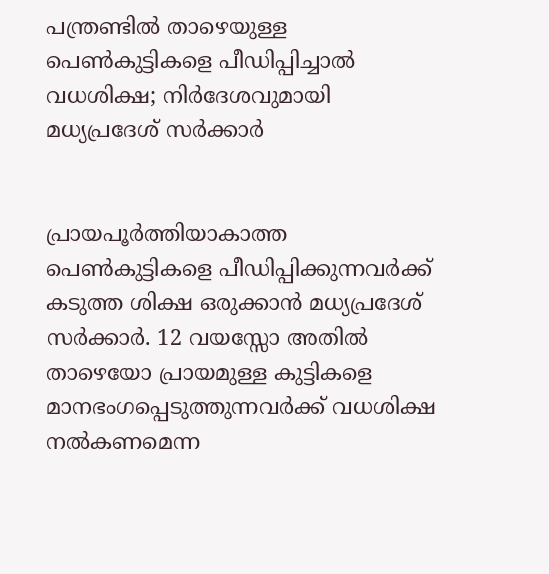പന്ത്രണ്ടില്‍ താഴെയുള്ള പെണ്‍കുട്ടികളെ പീഡിപ്പിച്ചാല്‍ വധശിക്ഷ; നിര്‍ദേശവുമായി മധ്യപ്രദേശ് സര്‍ക്കാര്‍


പ്രായപൂര്‍ത്തിയാകാത്ത പെണ്‍കുട്ടികളെ പീഡിപ്പിക്കുന്നവര്‍ക്ക് കടുത്ത ശിക്ഷ ഒരുക്കാന്‍ മധ്യപ്രദേശ് സര്‍ക്കാര്‍. 12 വയസ്സോ അതില്‍ താഴെയോ പ്രായമുള്ള കുട്ടികളെ മാനഭംഗപ്പെടുത്തുന്നവര്‍ക്ക് വധശിക്ഷ നല്‍കണമെന്ന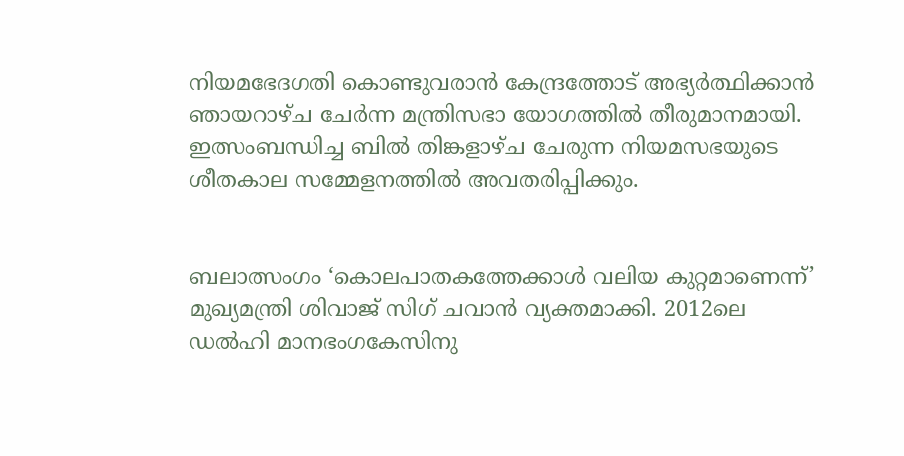നിയമഭേദഗതി കൊണ്ടുവരാന്‍ കേന്ദ്രത്തോട് അഭ്യര്‍ത്ഥിക്കാന്‍ ഞായറാഴ്ച ചേര്‍ന്ന മന്ത്രിസഭാ യോഗത്തില്‍ തീരുമാനമായി. ഇത്സംബന്ധിച്ച ബില്‍ തിങ്കളാഴ്ച ചേരുന്ന നിയമസഭയുടെ ശീതകാല സമ്മേളനത്തില്‍ അവതരിപ്പിക്കും.


ബലാത്സംഗം ‘കൊലപാതകത്തേക്കാള്‍ വലിയ കുറ്റമാണെന്ന്’ മുഖ്യമന്ത്രി ശിവാജ് സിഗ് ചവാന്‍ വ്യക്തമാക്കി. 2012ലെ ഡല്‍ഹി മാനഭംഗകേസിനു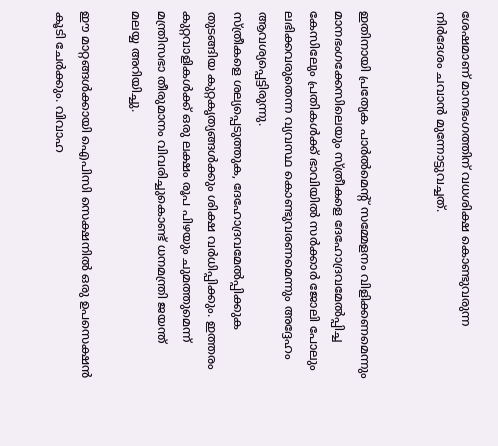ശേഷമാണ് മാനഭംഗത്തിന് വധശിക്ഷ കൊണ്ടുവരുന്ന നിര്‍ദേശം ചവാന്‍ മുന്നോട്ടുവച്ചത്.


ഇതിനായി പ്രത്യേക പാര്‍ല്‍മെന്റ് സമ്മേളനം വിളിക്കണമെന്നും മാനഭംഗക്കേസിലെയും സ്ത്രീകളെ ദേഹോദ്രവമേല്‍പ്പിച്ച കേസിലേും പ്രതികള്‍ക്ക് ഭാവിയില്‍ സര്‍ക്കാര്‍ ജോലി പോലും ലഭിക്കവരുതെന്ന വ്യവസ്ഥ കൊണ്ടുവരണമെന്നും അദ്ദേഹം ആവശ്യപ്പെട്ടിരുന്നു.
സ്ത്രീകളെ ശല്യപ്പെടുത്തുക, ദേഹോദ്രവമേല്‍പ്പിക്കുക തുടങ്ങിയ കുറ്റകൃത്യങ്ങള്‍ക്കും ശിക്ഷ വര്‍ധിപ്പിക്കും. ഇത്തരം കുറ്റവാളികള്‍ക്ക് ഒരു ലക്ഷം രൂപ പിഴയും ചുമത്തുമെന്ന് മന്ത്രിസഭാ തീരുമാനം വിവരിച്ചുകൊണ്ട് ധനമന്ത്രി ജയന്ത് മലയ്യ അറിയിച്ചു.

ഈ മാറ്റങ്ങള്‍ക്കായി ഐപിസി സെക്ഷനില്‍ ഒരു ഉപസെക്ഷന്‍ കൂടി ചേര്‍ക്കും. വിവാഹ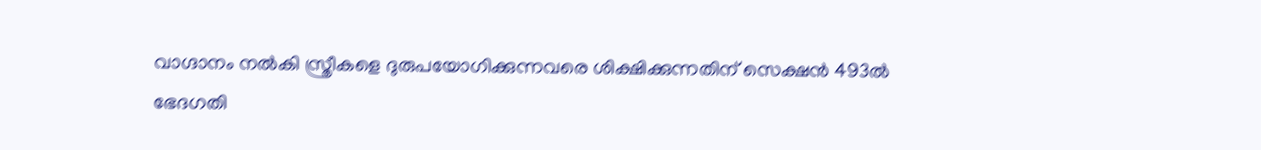വാഗ്ദാനം നല്‍കി സ്ത്രീകളെ ദുരുപയോഗിക്കുന്നവരെ ശിക്ഷിക്കുന്നതിന് സെക്ഷന്‍ 493ല്‍ ഭേദഗതി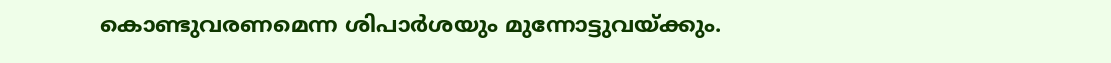കൊണ്ടുവരണമെന്ന ശിപാര്‍ശയും മുന്നോട്ടുവയ്ക്കും.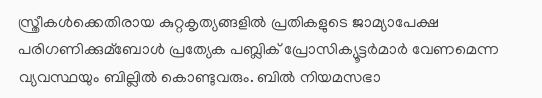സ്ത്രീകള്‍ക്കെതിരായ കുറ്റകൃത്യങ്ങളില്‍ പ്രതികളുടെ ജാമ്യാപേക്ഷ പരിഗണിക്കുമ്‌ബോള്‍ പ്രത്യേക പബ്ലിക് പ്രോസിക്യൂട്ടര്‍മാര്‍ വേണമെന്ന വ്യവസ്ഥയും ബില്ലില്‍ കൊണ്ടുവരും. ബില്‍ നിയമസഭാ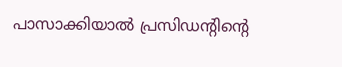പാസാക്കിയാല്‍ പ്രസിഡന്റിന്റെ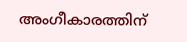അംഗീകാരത്തിന്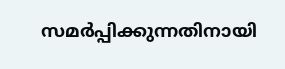സമര്‍പ്പിക്കുന്നതിനായി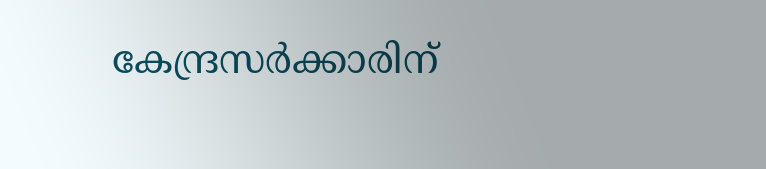കേന്ദ്രസര്‍ക്കാരിന്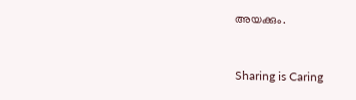അയക്കും.



Sharing is Caring